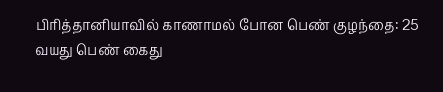பிரித்தானியாவில் காணாமல் போன பெண் குழந்தை: 25 வயது பெண் கைது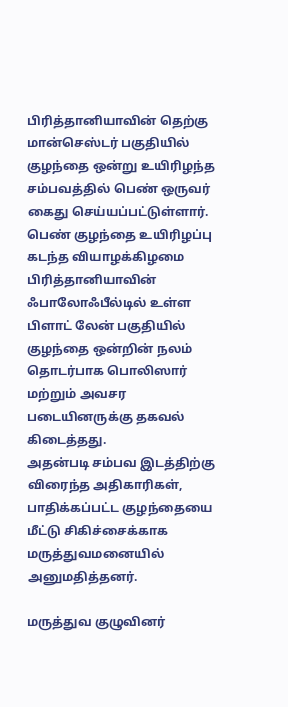பிரித்தானியாவின் தெற்கு மான்செஸ்டர் பகுதியில் குழந்தை ஒன்று உயிரிழந்த சம்பவத்தில் பெண் ஒருவர் கைது செய்யப்பட்டுள்ளார்.
பெண் குழந்தை உயிரிழப்பு
கடந்த வியாழக்கிழமை பிரித்தானியாவின் ஃபாலோஃபீல்டில் உள்ள பிளாட் லேன் பகுதியில் குழந்தை ஒன்றின் நலம் தொடர்பாக பொலிஸார் மற்றும் அவசர படையினருக்கு தகவல் கிடைத்தது.
அதன்படி சம்பவ இடத்திற்கு விரைந்த அதிகாரிகள், பாதிக்கப்பட்ட குழந்தையை மீட்டு சிகிச்சைக்காக மருத்துவமனையில் அனுமதித்தனர்.

மருத்துவ குழுவினர்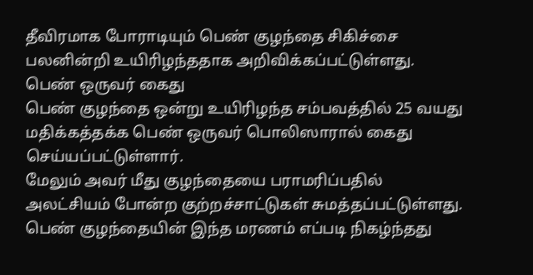தீவிரமாக போராடியும் பெண் குழந்தை சிகிச்சை பலனின்றி உயிரிழந்ததாக அறிவிக்கப்பட்டுள்ளது.
பெண் ஒருவர் கைது
பெண் குழந்தை ஒன்று உயிரிழந்த சம்பவத்தில் 25 வயது மதிக்கத்தக்க பெண் ஒருவர் பொலிஸாரால் கைது செய்யப்பட்டுள்ளார்.
மேலும் அவர் மீது குழந்தையை பராமரிப்பதில் அலட்சியம் போன்ற குற்றச்சாட்டுகள் சுமத்தப்பட்டுள்ளது.
பெண் குழந்தையின் இந்த மரணம் எப்படி நிகழ்ந்தது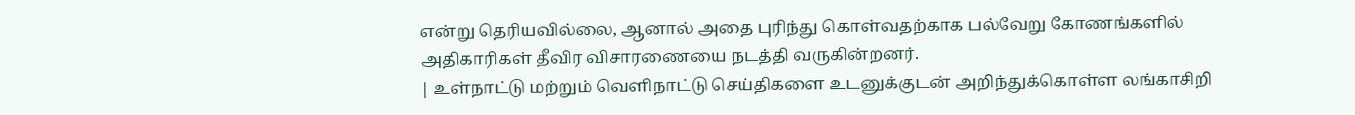என்று தெரியவில்லை, ஆனால் அதை புரிந்து கொள்வதற்காக பல்வேறு கோணங்களில் அதிகாரிகள் தீவிர விசாரணையை நடத்தி வருகின்றனர்.
| உள்நாட்டு மற்றும் வெளிநாட்டு செய்திகளை உடனுக்குடன் அறிந்துக்கொள்ள லங்காசிறி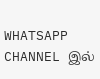WHATSAPP CHANNEL இல்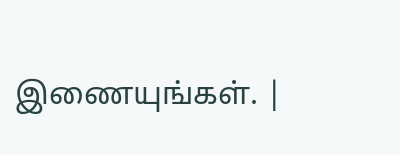இணையுங்கள். |